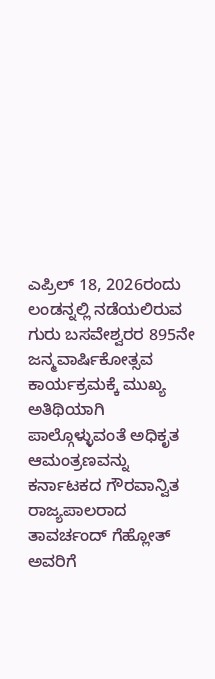ಎಪ್ರಿಲ್ 18, 2026ರಂದು ಲಂಡನ್ನಲ್ಲಿ ನಡೆಯಲಿರುವ ಗುರು ಬಸವೇಶ್ವರರ 895ನೇ ಜನ್ಮವಾರ್ಷಿಕೋತ್ಸವ ಕಾರ್ಯಕ್ರಮಕ್ಕೆ ಮುಖ್ಯ ಅತಿಥಿಯಾಗಿ ಪಾಲ್ಗೊಳ್ಳುವಂತೆ ಅಧಿಕೃತ ಆಮಂತ್ರಣವನ್ನು ಕರ್ನಾಟಕದ ಗೌರವಾನ್ವಿತ ರಾಜ್ಯಪಾಲರಾದ ತಾವರ್ಚಂದ್ ಗೆಹ್ಲೋತ್ ಅವರಿಗೆ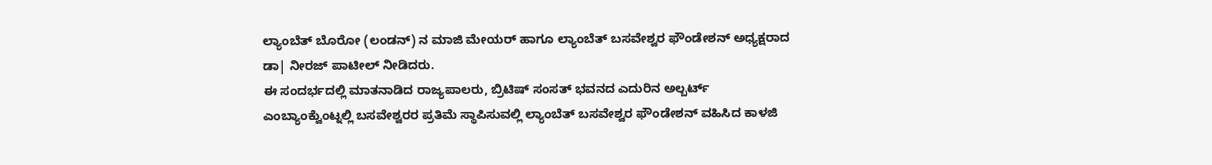ಲ್ಯಾಂಬೆತ್ ಬೊರೋ (ಲಂಡನ್) ನ ಮಾಜಿ ಮೇಯರ್ ಹಾಗೂ ಲ್ಯಾಂಬೆತ್ ಬಸವೇಶ್ವರ ಫೌಂಡೇಶನ್ ಅಧ್ಯಕ್ಷರಾದ ಡಾ| ನೀರಜ್ ಪಾಟೀಲ್ ನೀಡಿದರು.
ಈ ಸಂದರ್ಭದಲ್ಲಿ ಮಾತನಾಡಿದ ರಾಜ್ಯಪಾಲರು, ಬ್ರಿಟಿಷ್ ಸಂಸತ್ ಭವನದ ಎದುರಿನ ಅಲ್ಬರ್ಟ್ ಎಂಬ್ಯಾಂಕ್ವೆುಂಟ್ನಲ್ಲಿ ಬಸವೇಶ್ವರರ ಪ್ರತಿಮೆ ಸ್ಥಾಪಿಸುವಲ್ಲಿ ಲ್ಯಾಂಬೆತ್ ಬಸವೇಶ್ವರ ಫೌಂಡೇಶನ್ ವಹಿಸಿದ ಕಾಳಜಿ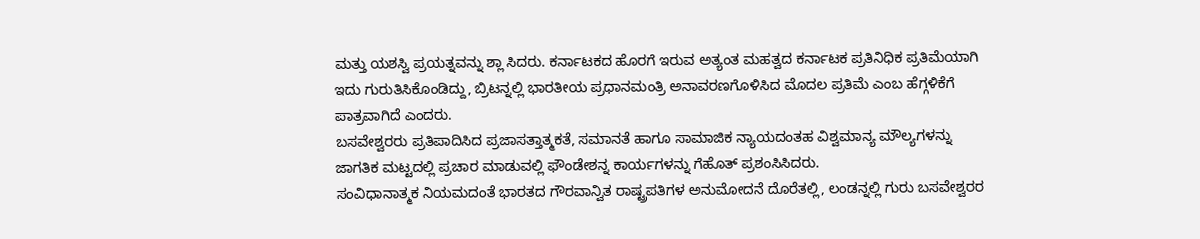ಮತ್ತು ಯಶಸ್ವಿ ಪ್ರಯತ್ನವನ್ನು ಶ್ಲಾ ಸಿದರು. ಕರ್ನಾಟಕದ ಹೊರಗೆ ಇರುವ ಅತ್ಯಂತ ಮಹತ್ವದ ಕರ್ನಾಟಕ ಪ್ರತಿನಿಧಿಕ ಪ್ರತಿಮೆಯಾಗಿ ಇದು ಗುರುತಿಸಿಕೊಂಡಿದ್ದು, ಬ್ರಿಟನ್ನಲ್ಲಿ ಭಾರತೀಯ ಪ್ರಧಾನಮಂತ್ರಿ ಅನಾವರಣಗೊಳಿಸಿದ ಮೊದಲ ಪ್ರತಿಮೆ ಎಂಬ ಹೆಗ್ಗಳಿಕೆಗೆ ಪಾತ್ರವಾಗಿದೆ ಎಂದರು.
ಬಸವೇಶ್ವರರು ಪ್ರತಿಪಾದಿಸಿದ ಪ್ರಜಾಸತ್ತಾತ್ಮಕತೆ, ಸಮಾನತೆ ಹಾಗೂ ಸಾಮಾಜಿಕ ನ್ಯಾಯದಂತಹ ವಿಶ್ವಮಾನ್ಯ ಮೌಲ್ಯಗಳನ್ನು ಜಾಗತಿಕ ಮಟ್ಟದಲ್ಲಿ ಪ್ರಚಾರ ಮಾಡುವಲ್ಲಿ ಫೌಂಡೇಶನ್ನ ಕಾರ್ಯಗಳನ್ನು ಗೆಹೊತ್ ಪ್ರಶಂಸಿಸಿದರು.
ಸಂವಿಧಾನಾತ್ಮಕ ನಿಯಮದಂತೆ ಭಾರತದ ಗೌರವಾನ್ವಿತ ರಾಷ್ಟ್ರಪತಿಗಳ ಅನುಮೋದನೆ ದೊರೆತಲ್ಲಿ, ಲಂಡನ್ನಲ್ಲಿ ಗುರು ಬಸವೇಶ್ವರರ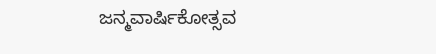ಜನ್ಮವಾರ್ಷಿಕೋತ್ಸವ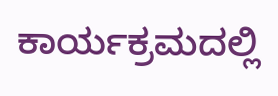ಕಾರ್ಯಕ್ರಮದಲ್ಲಿ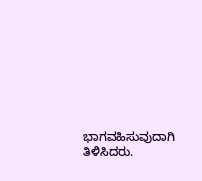ಭಾಗವಹಿಸುವುದಾಗಿ ತಿಳಿಸಿದರು.